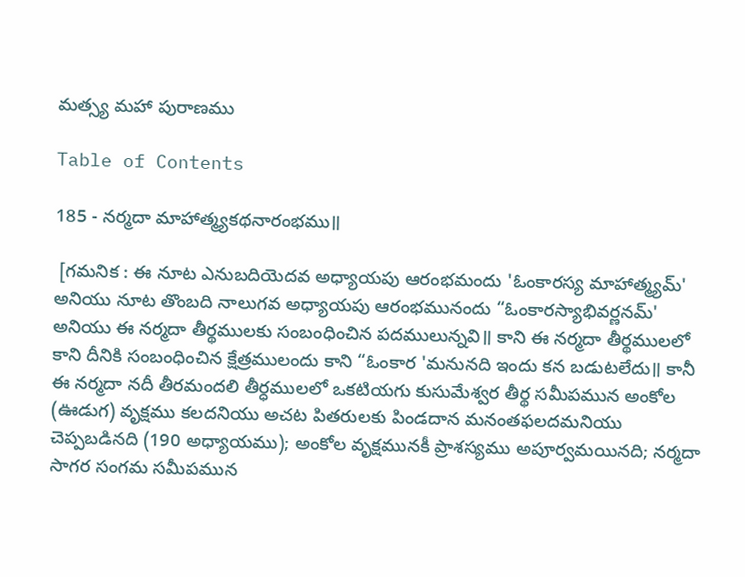మత్స్య మహా పురాణము

Table of Contents

185 - నర్మదా మాహాత్మ్యకథనారంభము॥

 [గమనిక : ఈ నూట ఎనుబదియెదవ అధ్యాయపు ఆరంభమందు 'ఓంకారస్య మాహాత్మ్యమ్' అనియు నూట తొంబది నాలుగవ అధ్యాయపు ఆరంభమునందు “ఓంకారస్యాభివర్ణనమ్' అనియు ఈ నర్మదా తీర్థములకు సంబంధించిన పదములున్నవి॥ కాని ఈ నర్మదా తీర్థములలో కాని దీనికి సంబంధించిన క్షేత్రములందు కాని “ఓంకార 'మనునది ఇందు కన బడుటలేదు॥ కానీ ఈ నర్మదా నదీ తీరమందలి తీర్ధములలో ఒకటియగు కుసుమేశ్వర తీర్థ సమీపమున అంకోల (ఊడుగ) వృక్షము కలదనియు అచట పితరులకు పిండదాన మనంతఫలదమనియు చెప్పబడినది (190 అధ్యాయము); అంకోల వృక్షమునకీ ప్రాశస్యము అపూర్వమయినది; నర్మదా సాగర సంగమ సమీపమున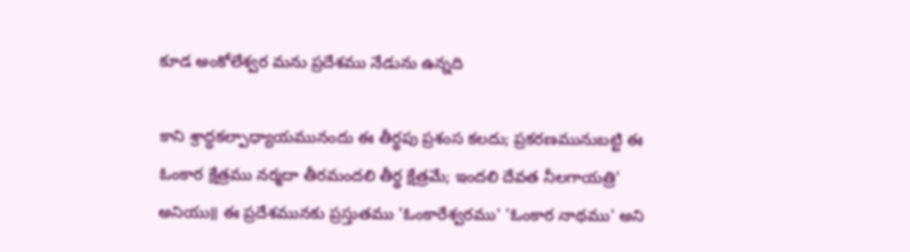కూడ అంకోలేశ్వర మను ప్రదేశము నేడును ఉన్నది

కాని శ్రాద్ధకల్పాధ్యాయమునందు ఈ తీర్థపు ప్రశంస కలదు; ప్రకరణమునుబట్టి ఈ ఓంకార క్షేత్రము నర్మదా తీరమందలి తీర్థ క్షేత్రమే; ఇందలి దేవత నీలగాయత్రి' అనియు॥ ఈ ప్రదేశమునకు ప్రస్తుతము 'ఓంకారేశ్వరము' 'ఓంకార నాథము' అని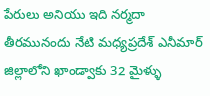పేరులు అనియు ఇది నర్మదా తీరమునందు నేటి మధ్యప్రదేశ్ ఎనీమార్ జిల్లాలోని ఖాండ్వాకు 32 మైళ్ళు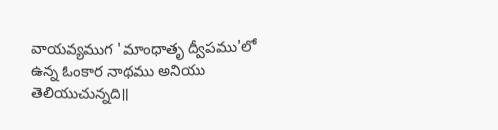వాయవ్యముగ 'మాంధాతృ ద్వీపము'లో ఉన్న ఓంకార నాథము అనియు తెలియుచున్నది॥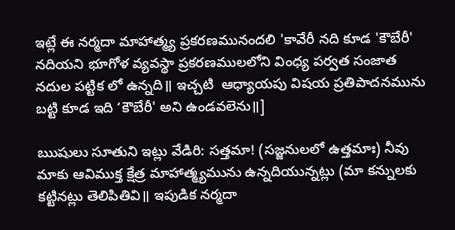ఇట్లే ఈ నర్మదా మాహాత్మ్య ప్రకరణమునందలి 'కావేరీ నది కూడ 'కౌబేరీ' నదియని భూగోళ వ్యవస్థా ప్రకరణములలోని వింధ్య పర్వత సంజాత నదుల పట్టిక లో ఉన్నది॥ ఇచ్చటి  ఆధ్యాయపు విషయ ప్రతిపాదనమును బట్టి కూడ ఇది ‘కౌబేరీ' అని ఉండవలెను॥]

ఋషులు సూతుని ఇట్లు వేడిరి: సత్తమా! (సజ్జనులలో ఉత్తమాః) నీవు మాకు ఆవిముక్త క్షేత్ర మాహాత్మ్యమును ఉన్నదియున్నట్లు (మా కన్నులకు కట్టినట్లు తెలిపితివి॥ ఇపుడిక నర్మదా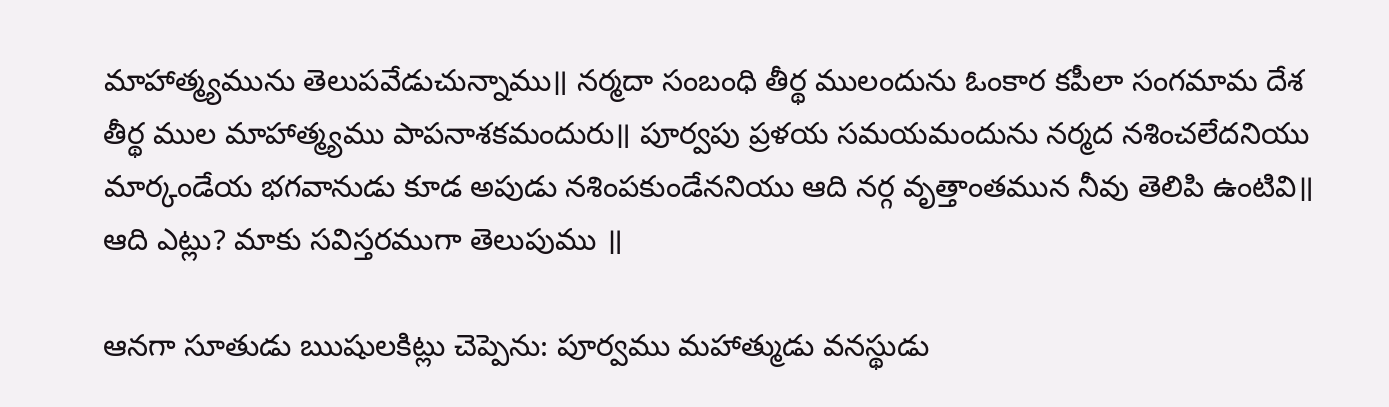మాహాత్మ్యమును తెలుపవేడుచున్నాము॥ నర్మదా సంబంధి తీర్థ ములందును ఓంకార కపీలా సంగమామ దేశ తీర్థ ముల మాహాత్మ్యము పాపనాశకమందురు॥ పూర్వపు ప్రళయ సమయమందును నర్మద నశించలేదనియు మార్కండేయ భగవానుడు కూడ అపుడు నశింపకుండేననియు ఆది నర్గ వృత్తాంతమున నీవు తెలిపి ఉంటివి॥ ఆది ఎట్లు? మాకు సవిస్తరముగా తెలుపుము ॥

ఆనగా సూతుడు ఋషులకిట్లు చెప్పెను: పూర్వము మహాత్ముడు వనస్థుడు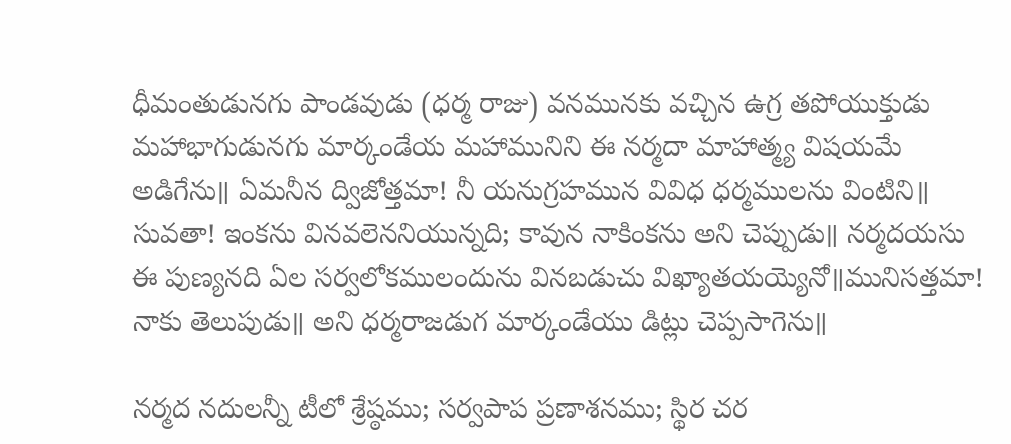ధీమంతుడునగు పాండవుడు (ధర్మ రాజు) వనమునకు వచ్చిన ఉగ్ర తపోయుక్తుడు మహాభాగుడునగు మార్కండేయ మహామునిని ఈ నర్మదా మాహాత్మ్య విషయమే అడిగేను॥ ఏమనీన ద్విజోత్తమా! నీ యనుగ్రహమున వివిధ ధర్మములను వింటిని॥ సువతా! ఇంకను వినవలెననియున్నది; కావున నాకింకను అని చెప్పుడు॥ నర్మదయసు ఈ పుణ్యనది ఏల సర్వలోకములందును వినబడుచు విఖ్యాతయయ్యెనో॥మునిసత్తమా! నాకు తెలుపుడు॥ అని ధర్మరాజడుగ మార్కండేయు డిట్లు చెప్పసాగెను॥

నర్మద నదులన్నీ టీలో శ్రేష్ఠము; సర్వపాప ప్రణాశనము; స్థిర చర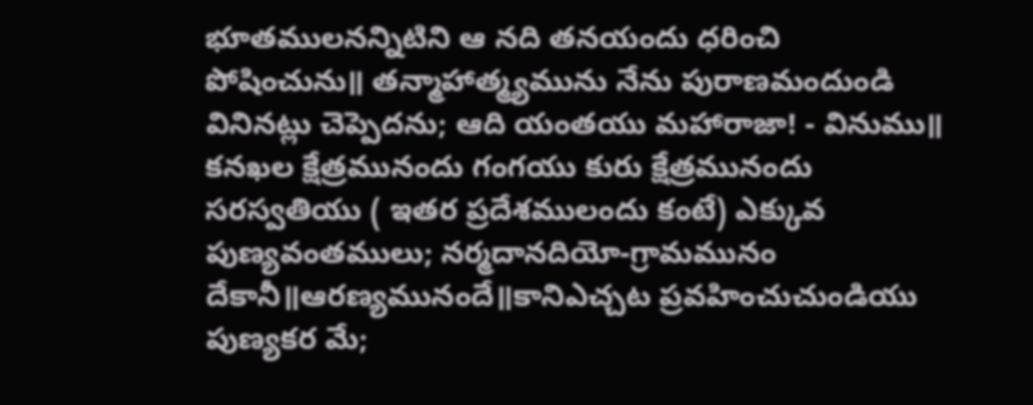భూతములనన్నిటిని ఆ నది తనయందు ధరించి పోషించును॥ తన్మాహాత్మ్యమును నేను పురాణమందుండి వినినట్లు చెప్పెదను; ఆది యంతయు మహారాజా! - వినుము॥ కనఖల క్షేత్రమునందు గంగయు కురు క్షేత్రమునందు సరస్వతియు ( ఇతర ప్రదేశములందు కంటే) ఎక్కువ పుణ్యవంతములు; నర్మదానదియో-గ్రామమునం దేకానీ॥ఆరణ్యమునందే॥కానిఎచ్చట ప్రవహించుచుండియు పుణ్యకర మే;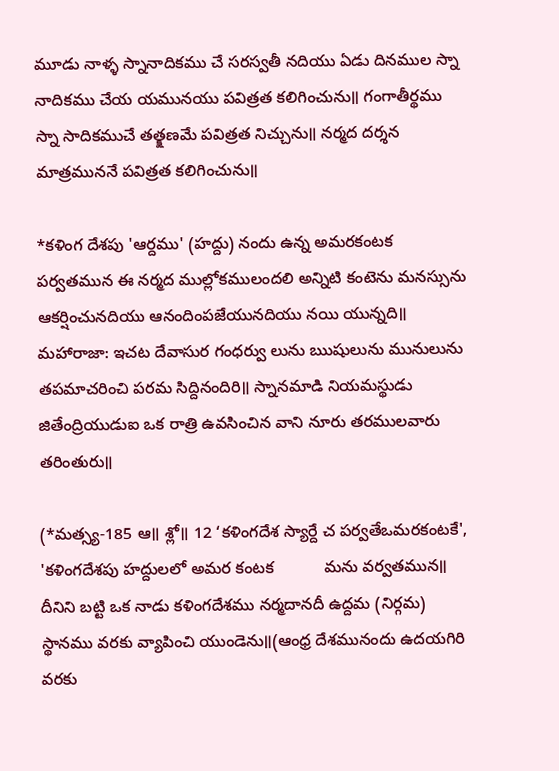మూడు నాళ్ళ స్నానాదికము చే సరస్వతీ నదియు ఏడు దినముల స్నా నాదికము చేయ యమునయు పవిత్రత కలిగించును॥ గంగాతీర్థము స్నా సాదికముచే తత్క్షణమే పవిత్రత నిచ్చును॥ నర్మద దర్శన మాత్రముననే పవిత్రత కలిగించును॥

*కళింగ దేశపు 'ఆర్దము' (హద్దు) నందు ఉన్న అమరకంటక పర్వతమున ఈ నర్మద ముల్లోకములందలి అన్నిటి కంటెను మనస్సును ఆకర్షించునదియు ఆనందింపజేయునదియు నయి యున్నది॥ మహారాజా: ఇచట దేవాసుర గంధర్వు లును ఋషులును మునులును తపమాచరించి పరమ సిద్దినందిరి॥ స్నానమాడి నియమస్థుడు జితేంద్రియుడుఐ ఒక రాత్రి ఉవసించిన వాని నూరు తరములవారు తరింతురు॥

(*మత్స్య-185 ఆ॥ శ్లో॥ 12 ‘కళింగదేశ స్యార్దే చ పర్వతేఒమరకంటకే', 'కళింగదేశపు హద్దులలో అమర కంటక           మను వర్వతమున॥ దీనిని బట్టి ఒక నాడు కళింగదేశము నర్మదానదీ ఉద్దమ (నిర్గమ) స్థానము వరకు వ్యాపించి యుండెను॥(ఆంధ్ర దేశమునందు ఉదయగిరి వరకు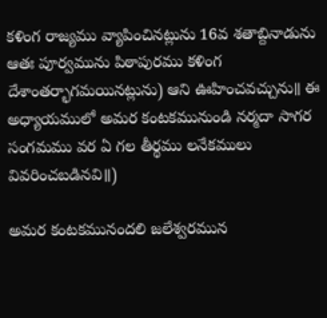కళింగ రాజ్యము వ్యాపించినట్లును 16వ శతాబ్దినాడును ఆతః పూర్వమును పిఠాపురము కళింగ దేశాంతర్భాగమయినట్లును) ఆని ఊహించవచ్చును॥ ఈ అధ్యాయములో అమర కంటకమునుండి నర్మదా సాగర సంగమము వర ఏ గల తీర్థము లనేకములు వివరించబడినవి॥)

అమర కంటకమునందలి జలేశ్వరమున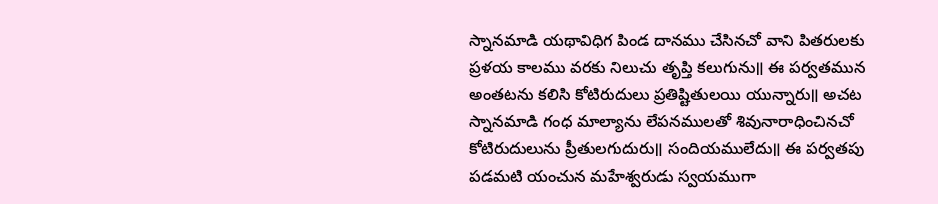స్నానమాడి యథావిధిగ పిండ దానము చేసినచో వాని పితరులకు ప్రళయ కాలము వరకు నిలుచు తృప్తి కలుగును॥ ఈ పర్వతమున అంతటను కలిసి కోటిరుదులు ప్రతిష్టితులయి యున్నారు॥ అచట స్నానమాడి గంధ మాల్యాను లేపనములతో శివునారాధించినచో కోటిరుదులును ప్రీతులగుదురు॥ సందియములేదు॥ ఈ పర్వతపు పడమటి యంచున మహేశ్వరుడు స్వయముగా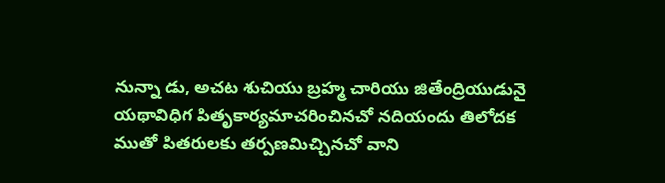నున్నా డు, అచట శుచియు బ్రహ్మ చారియు జితేంద్రియుడునై యథావిధిగ పితృకార్యమాచరించినచో నదియందు తిలోదక ముతో పితరులకు తర్పణమిచ్చినచో వాని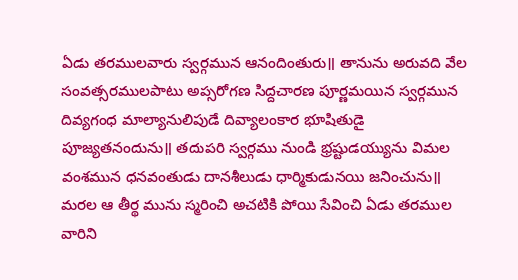ఏడు తరములవారు స్వర్గమున ఆనందింతురు॥ తానును అరువది వేల సంవత్సరములపాటు అప్సరోగణ సిద్దచారణ పూర్ణమయిన స్వర్గమున దివ్యగంధ మాల్యానులిపుడే దివ్యాలంకార భూషితుడై పూజ్యతనందును॥ తదుపరి స్వర్గము నుండి భ్రష్టుడయ్యును విమల వంశమున ధనవంతుడు దానశీలుడు ధార్మికుడునయి జనించును॥ మరల ఆ తీర్థ మును స్మరించి అచటికి పోయి సేవించి ఏడు తరముల వారిని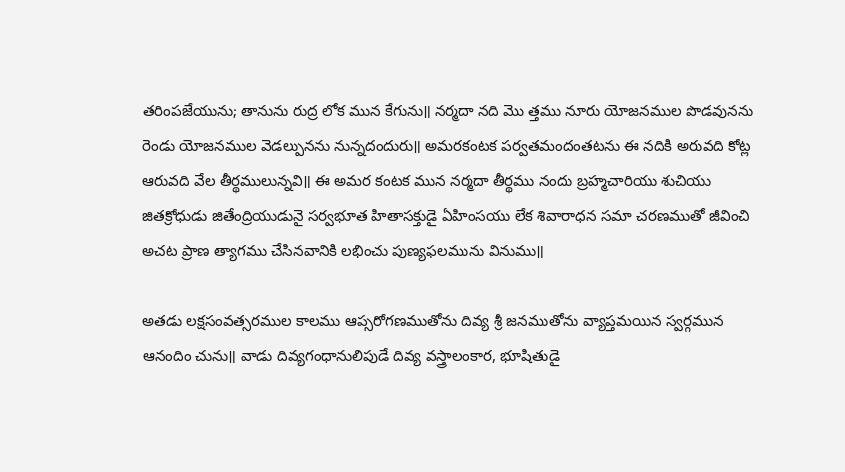తరింపజేయును; తానును రుద్ర లోక మున కేగును॥ నర్మదా నది మొ త్తము నూరు యోజనముల పొడవునను రెండు యోజనముల వెడల్పునను నున్నదందురు॥ అమరకంటక పర్వతమందంతటను ఈ నదికి అరువది కోట్ల ఆరువది వేల తీర్థములున్నవి॥ ఈ అమర కంటక మున నర్మదా తీర్థము నందు బ్రహ్మచారియు శుచియు జితక్రోధుడు జితేంద్రియుడునై సర్వభూత హితాసక్తుడై ఏహింసయు లేక శివారాధన సమా చరణముతో జీవించి అచట ప్రాణ త్యాగము చేసినవానికి లభించు పుణ్యఫలమును వినుము॥

అతడు లక్షసంవత్సరముల కాలము ఆప్సరోగణముతోను దివ్య శ్రీ జనముతోను వ్యాప్తమయిన స్వర్గమున ఆనందిం చును॥ వాడు దివ్యగంధానులిపుడే దివ్య వస్త్రాలంకార, భూషితుడై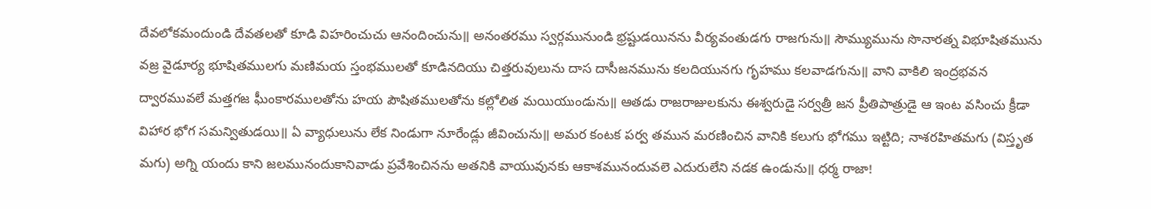దేవలోకమందుండి దేవతలతో కూడి విహరించుచు ఆనందించును॥ అనంతరము స్వర్గమునుండి భ్రష్టుడయినను వీర్యవంతుడగు రాజగును॥ సౌమ్యుమును సొనారత్న విభూషితమును వజ్ర వైడూర్య భూషితములగు మణిమయ స్తంభములతో కూడినదియు చిత్తరువులును దాస దాసీజనమును కలదియునగు గృహము కలవాడగును॥ వాని వాకిలి ఇంద్రభవన ద్వారమువలే మత్తగజ ఘీంకారములతోను హయ పౌషితములతోను కల్లోలిత మయియుండును॥ ఆతడు రాజరాజులకును ఈశ్వరుడై సర్వత్రీ జన ప్రీతిపాత్రుడై ఆ ఇంట వసించు క్రీడా విహార భోగ సమన్వితుడయి॥ ఏ వ్యాధులును లేక నిండుగా నూరేండ్లు జీవించును॥ అమర కంటక పర్వ తమున మరణించిన వానికి కలుగు భోగము ఇట్టిది; నాశరహితమగు (విస్తృత మగు) అగ్ని యందు కాని జలమునందుకానివాడు ప్రవేశించినను అతనికి వాయువునకు ఆకాశమునందువలె ఎదురులేని నడక ఉండును॥ ధర్మ రాజా!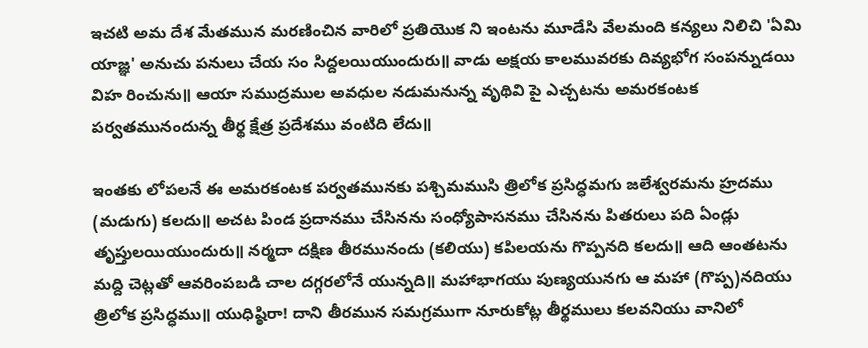ఇచటి అమ దేశ మేతమున మరణించిన వారిలో ప్రతియొక ని ఇంటను మూడేసి వేలమంది కన్యలు నిలిచి 'ఏమి యాజ్ఞ' అనుచు పనులు చేయ సం సిద్దలయియుందురు॥ వాడు అక్షయ కాలమువరకు దివ్యభోగ సంపన్నుడయి విహ రించును॥ ఆయా సముద్రముల అవధుల నడుమనున్న వృథివి పై ఎచ్చటను అమరకంటక పర్వతమునందున్న తీర్థ క్షేత్ర ప్రదేశము వంటిది లేదు॥

ఇంతకు లోపలనే ఈ అమరకంటక పర్వతమునకు పశ్చిమముసి త్రిలోక ప్రసిద్ధమగు జలేశ్వరమను హ్రదము (మడుగు) కలదు॥ అచట పిండ ప్రదానము చేసినను సంధ్యోపాసనము చేసినను పితరులు పది ఏండ్లు తృప్తులయియుందురు॥ నర్మదా దక్షిణ తీరమునందు (కలియు) కపిలయను గొప్పనది కలదు॥ ఆది ఆంతటను మద్ది చెట్లతో ఆవరింపబడి చాల దగ్గరలోనే యున్నది॥ మహాభాగయు పుణ్యయునగు ఆ మహా (గొప్ప)నదియు త్రిలోక ప్రసిద్ధము॥ యుధిష్ఠిరా! దాని తీరమున సమగ్రముగా నూరుకోట్ల తీర్థములు కలవనియు వానిలో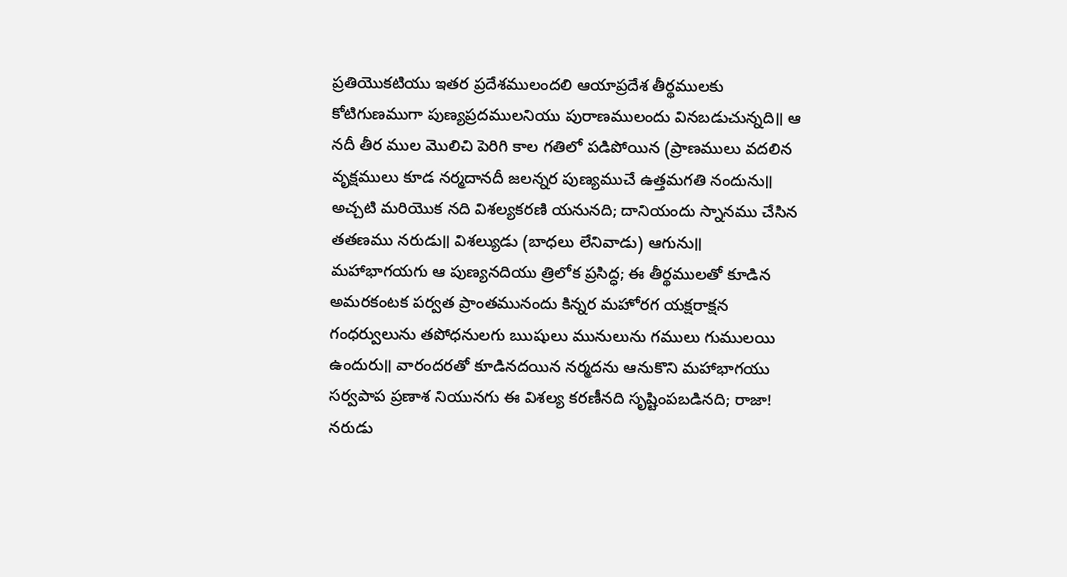ప్రతియొకటియు ఇతర ప్రదేశములందలి ఆయాప్రదేశ తీర్థములకు కోటిగుణముగా పుణ్యప్రదములనియు పురాణములందు వినబడుచున్నది॥ ఆ నదీ తీర ముల మొలిచి పెరిగి కాల గతిలో పడిపోయిన (ప్రాణములు వదలిన వృక్షములు కూడ నర్మదానదీ జలన్నర పుణ్యముచే ఉత్తమగతి నందును॥ అచ్చటి మరియొక నది విశల్యకరణి యనునది; దానియందు స్నానము చేసిన తతణము నరుడు॥ విశల్యుడు (బాధలు లేనివాడు) ఆగును॥ మహాభాగయగు ఆ పుణ్యనదియు త్రిలోక ప్రసిద్ధ; ఈ తీర్థములతో కూడిన అమరకంటక పర్వత ప్రాంతమునందు కిన్నర మహోరగ యక్షరాక్షన గంధర్వులును తపోధనులగు ఋషులు మునులును గములు గుములయి ఉందురు॥ వారందరతో కూడినదయిన నర్మదను ఆనుకొని మహాభాగయు సర్వపాప ప్రణాశ నియునగు ఈ విశల్య కరణీనది సృష్టింపబడినది; రాజా! నరుడు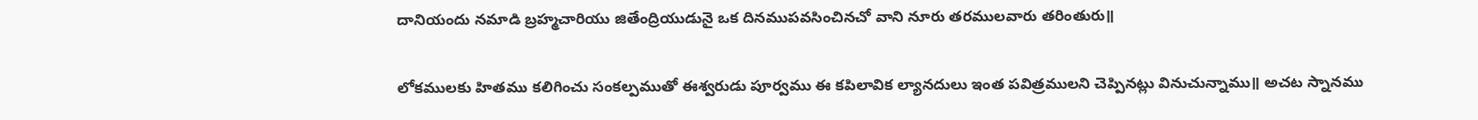దానియందు నమాడి బ్రహ్మచారియు జితేంద్రియుడునై ఒక దినముపవసించినచో వాని నూరు తరములవారు తరింతురు॥

లోకములకు హితము కలిగించు సంకల్పముతో ఈశ్వరుడు పూర్వము ఈ కపిలావిక ల్యానదులు ఇంత పవిత్రములని చెప్పినట్లు వినుచున్నాము॥ అచట స్నానము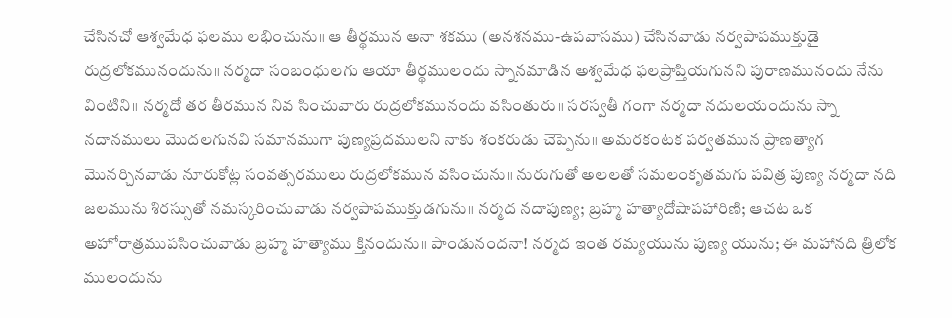చేసినచో ఆశ్వమేధ ఫలము లభించును॥ ఆ తీర్థమున అనా శకము (అనశనము-ఉపవాసము) చేసినవాడు నర్వపాపముక్తుడై రుద్రలోకమునందును॥ నర్మదా సంబంధులగు ఆయా తీర్థములందు స్నానమాడిన అశ్వమేధ ఫలప్రాప్తియగునని పురాణమునందు నేను వింటిని॥ నర్మదో తర తీరమున నివ సించువారు రుద్రలోకమునందు వసింతురు॥ సరస్వతీ గంగా నర్మదా నదులయందును స్నా నదానములు మొదలగునవి సమానముగా పుణ్యప్రదములని నాకు శంకరుడు చెప్పెను॥ అమరకంటక పర్వతమున ప్రాణత్యాగ మొనర్చినవాడు నూరుకోట్ల సంవత్సరములు రుద్రలోకమున వసించును॥ నురుగుతో అలలతో సమలంకృతమగు పవిత్ర పుణ్య నర్మదా నది జలమును శిరస్సుతో నమస్కరించువాడు నర్వపాపముక్తుడగును॥ నర్మద నదాపుణ్య; బ్రహ్మ హత్యాదోషాపహారిణి; ఆచట ఒక అహోరాత్రముపసించువాడు బ్రహ్మ హత్యాము క్తినందును॥ పాండునందనా! నర్మద ఇంత రమ్యయును పుణ్య యును; ఈ మహానది త్రిలోక ములందును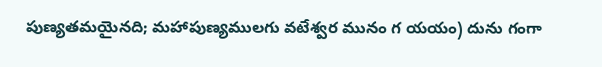పుణ్యతమయైనది; మహాపుణ్యములగు వటేశ్వర మునం గ యయం) దును గంగా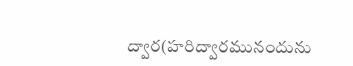ద్వార(హరిద్వారమునందును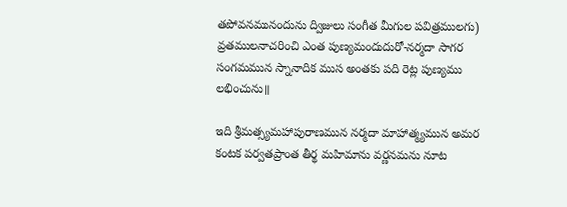తపోవనమునందును ద్విజులు సంగీత మీగుల పవిత్రములగు) వ్రతములనాచరించి ఎంత పుణ్యమందుదురో-నర్మదా సాగర సంగమమున స్నానాదిక ముస అంతకు పది రెట్ల పుణ్యము లభించును॥

ఇది శ్రీమత్స్యమహాపురాణమున నర్మదా మాహాత్మ్యమున అమర కంటక పర్వతప్రాంత తీర్థ మహిమాను వర్ణనమను నూట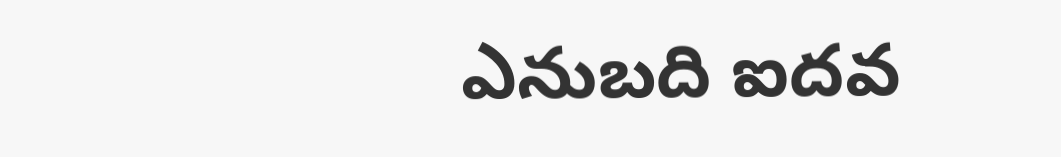ఎనుబది ఐదవ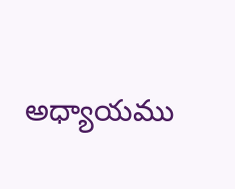అధ్యాయము